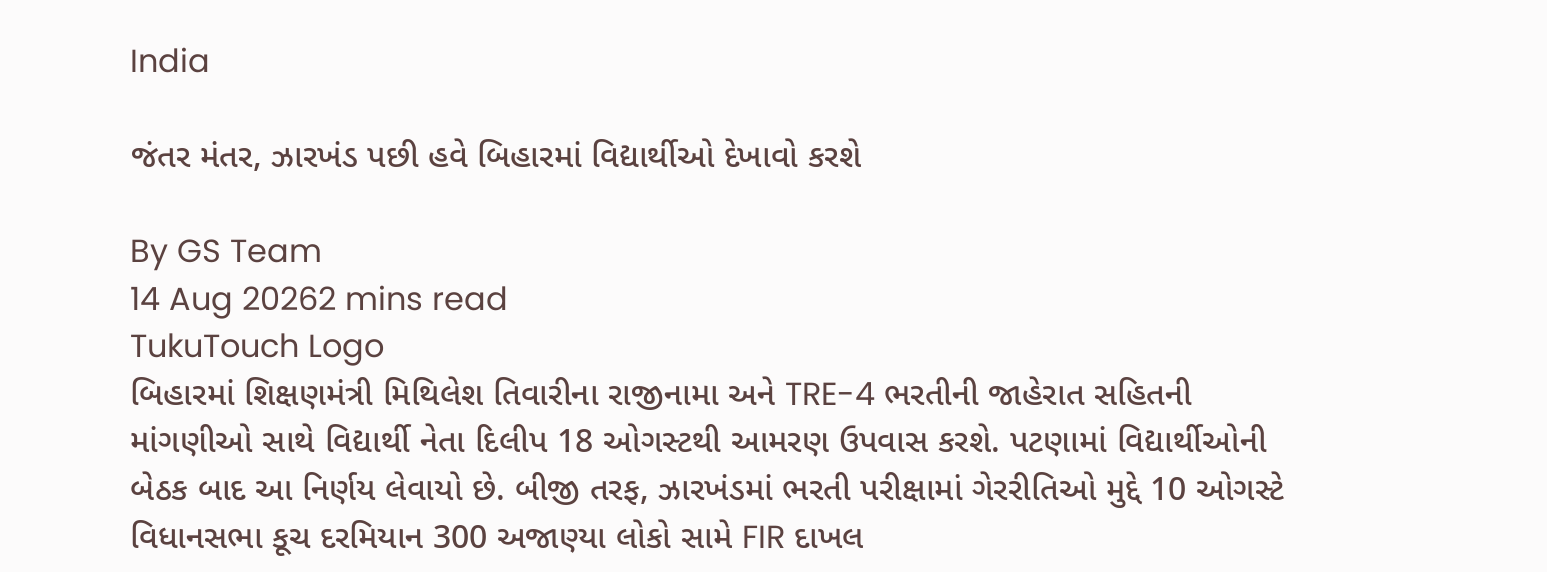India

જંતર મંતર, ઝારખંડ પછી હવે બિહારમાં વિદ્યાર્થીઓ દેખાવો કરશે

By GS Team
14 Aug 20262 mins read
TukuTouch Logo
બિહારમાં શિક્ષણમંત્રી મિથિલેશ તિવારીના રાજીનામા અને TRE-4 ભરતીની જાહેરાત સહિતની માંગણીઓ સાથે વિદ્યાર્થી નેતા દિલીપ 18 ઓગસ્ટથી આમરણ ઉપવાસ કરશે. પટણામાં વિદ્યાર્થીઓની બેઠક બાદ આ નિર્ણય લેવાયો છે. બીજી તરફ, ઝારખંડમાં ભરતી પરીક્ષામાં ગેરરીતિઓ મુદ્દે 10 ઓગસ્ટે વિધાનસભા કૂચ દરમિયાન 300 અજાણ્યા લોકો સામે FIR દાખલ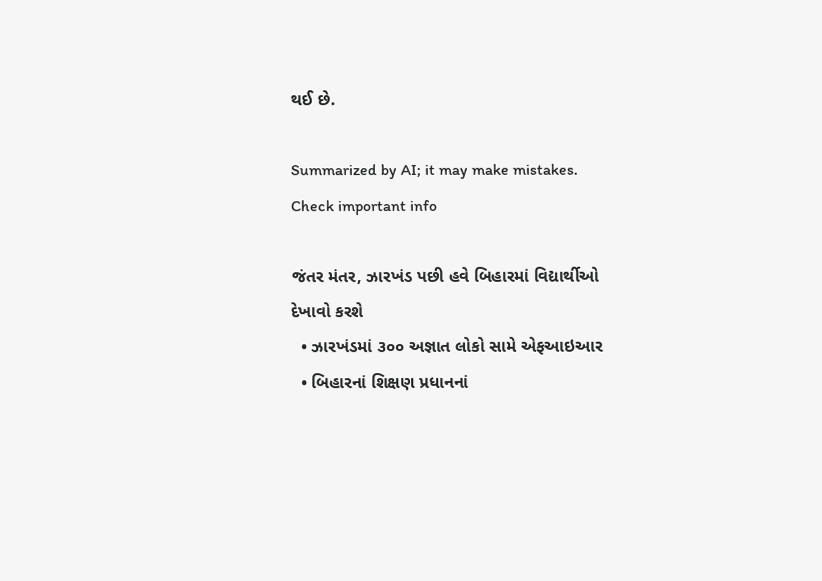થઈ છે.

Summarized by AI; it may make mistakes. Check important info

જંતર મંતર, ઝારખંડ પછી હવે બિહારમાં વિદ્યાર્થીઓ દેખાવો કરશે
  • ઝારખંડમાં ૩૦૦ અજ્ઞાત લોકો સામે એફઆઇઆર
  • બિહારનાં શિક્ષણ પ્રધાનનાં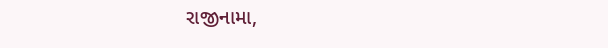રાજીનામા,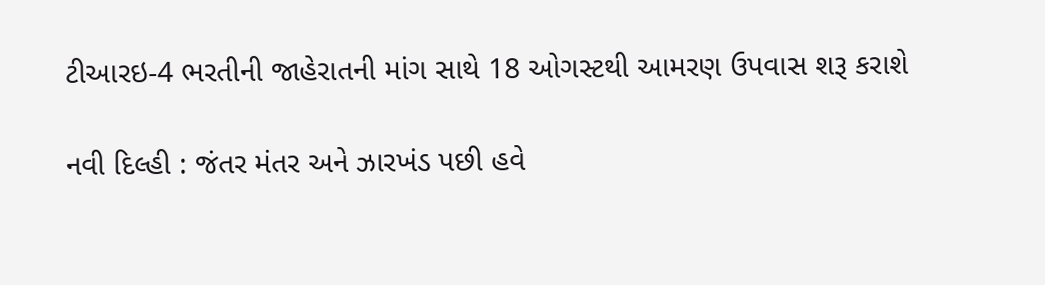ટીઆરઇ-4 ભરતીની જાહેરાતની માંગ સાથે 18 ઓગસ્ટથી આમરણ ઉપવાસ શરૂ કરાશે

નવી દિલ્હી : જંતર મંતર અને ઝારખંડ પછી હવે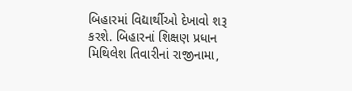બિહારમાં વિદ્યાર્થીઓ દેખાવો શરૂ કરશે. બિહારનાં શિક્ષણ પ્રધાન મિથિલેશ તિવારીનાં રાજીનામા,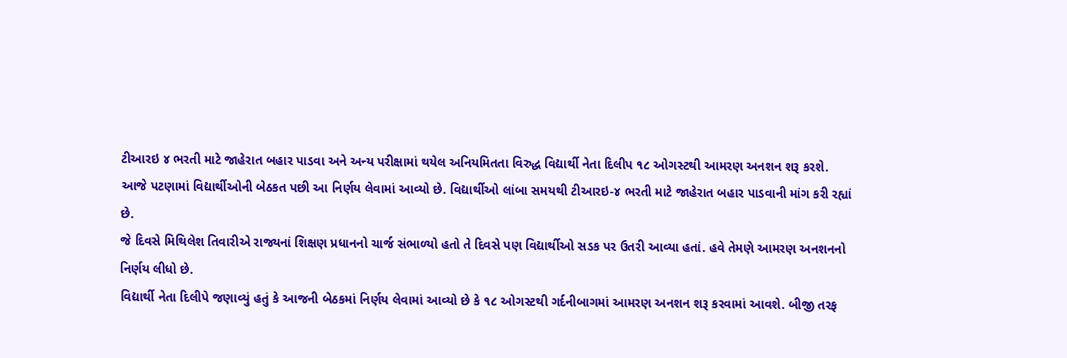ટીઆરઇ ૪ ભરતી માટે જાહેરાત બહાર પાડવા અને અન્ય પરીક્ષામાં થયેલ અનિયમિતતા વિરુદ્ધ વિદ્યાર્થી નેતા દિલીપ ૧૮ ઓગસ્ટથી આમરણ અનશન શરૂ કરશે.
આજે પટણામાં વિદ્યાર્થીઓની બેઠકત પછી આ નિર્ણય લેવામાં આવ્યો છે. વિદ્યાર્થીઓ લાંબા સમયથી ટીઆરઇ-૪ ભરતી માટે જાહેરાત બહાર પાડવાની માંગ કરી રહ્યાં છે.
જે દિવસે મિથિલેશ તિવારીએ રાજ્યનાં શિક્ષણ પ્રધાનનો ચાર્જ સંભાળ્યો હતો તે દિવસે પણ વિદ્યાર્થીઓ સડક પર ઉતરી આવ્યા હતાં. હવે તેમણે આમરણ અનશનનો નિર્ણય લીધો છે.
વિદ્યાર્થી નેતા દિલીપે જણાવ્યું હતું કે આજની બેઠકમાં નિર્ણય લેવામાં આવ્યો છે કે ૧૮ ઓગસ્ટથી ગર્દનીબાગમાં આમરણ અનશન શરૂ કરવામાં આવશે. બીજી તરફ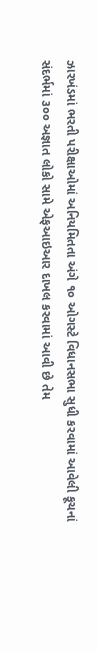ઝારખંડમાં ભરતી પરીક્ષાઓમાં અનિયમિતતા અંગે ૧૦ ઓગસ્ટે વિધાનસભા સુધી કરવામાં આવેલી કૂચનાં સંદર્ભમાં ૩૦૦ અજ્ઞાત લોકો સામે એફઆઇઆર દાખલ કરવામાં આવી છે તેમ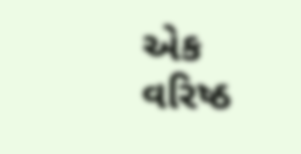એક વરિષ્ઠ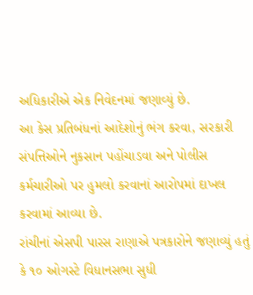અધિકારીએ એક નિવેદનમાં જણાવ્યું છે.
આ કેસ પ્રતિબંધનાં આદેશોનું ભંગ કરવા, સરકારી સંપત્તિઓને નુકસાન પહોંચાડવા અને પોલીસ કર્મચારીઓ પર હુમલો કરવાનાં આરોપમાં દાખલ કરવામાં આવ્યા છે.
રાંચીનાં એસપી પારસ રાણાએ પત્રકારોને જણાવ્યું હતું કે ૧૦ ઓગસ્ટે વિધાનસભા સુધી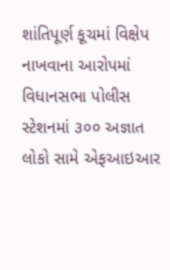શાંતિપૂર્ણ કૂચમાં વિક્ષેપ નાખવાના આરોપમાં વિધાનસભા પોલીસ સ્ટેશનમાં ૩૦૦ અજ્ઞાત લોકો સામે એફઆઇઆર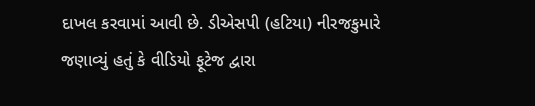દાખલ કરવામાં આવી છે. ડીએસપી (હટિયા) નીરજકુમારે જણાવ્યું હતું કે વીડિયો ફૂટેજ દ્વારા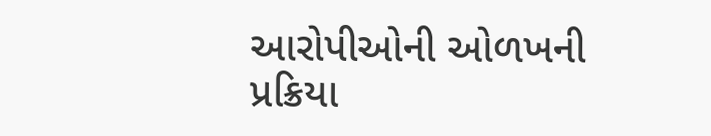આરોપીઓની ઓળખની પ્રક્રિયા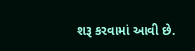શરૂ કરવામાં આવી છે.